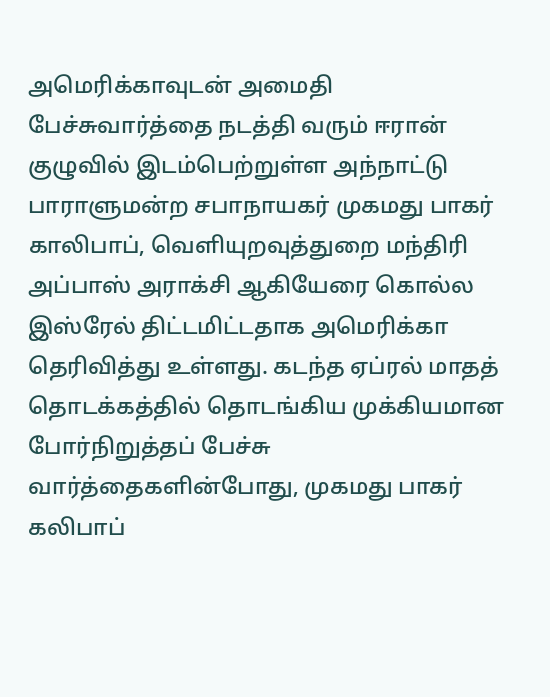அமெரிக்காவுடன் அமைதி பேச்சுவார்த்தை நடத்தி வரும் ஈரான் குழுவில் இடம்பெற்றுள்ள அந்நாட்டு பாராளுமன்ற சபாநாயகர் முகமது பாகர் காலிபாப், வெளியுறவுத்துறை மந்திரி அப்பாஸ் அராக்சி ஆகியேரை கொல்ல இஸ்ரேல் திட்டமிட்டதாக அமெரிக்கா தெரிவித்து உள்ளது. கடந்த ஏப்ரல் மாதத் தொடக்கத்தில் தொடங்கிய முக்கியமான போர்நிறுத்தப் பேச்சு வார்த்தைகளின்போது, முகமது பாகர் கலிபாப்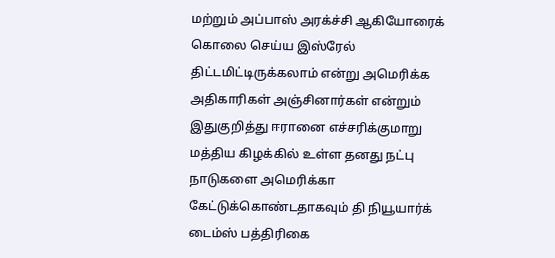மற்றும் அப்பாஸ் அரக்ச்சி ஆகியோரைக் கொலை செய்ய இஸ்ரேல் திட்டமிட்டிருக்கலாம் என்று அமெரிக்க அதிகாரிகள் அஞ்சினார்கள் என்றும் இதுகுறித்து ஈரானை எச்சரிக்குமாறு மத்திய கிழக்கில் உள்ள தனது நட்பு நாடுகளை அமெரிக்கா கேட்டுக்கொண்டதாகவும் தி நியூயார்க் டைம்ஸ் பத்திரிகை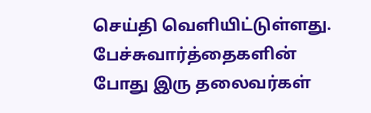செய்தி வெளியிட்டுள்ளது. பேச்சுவார்த்தைகளின் போது இரு தலைவர்கள்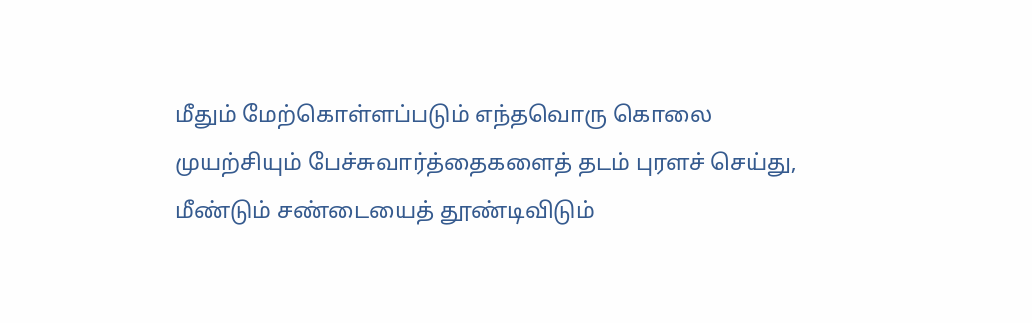மீதும் மேற்கொள்ளப்படும் எந்தவொரு கொலை முயற்சியும் பேச்சுவார்த்தைகளைத் தடம் புரளச் செய்து, மீண்டும் சண்டையைத் தூண்டிவிடும்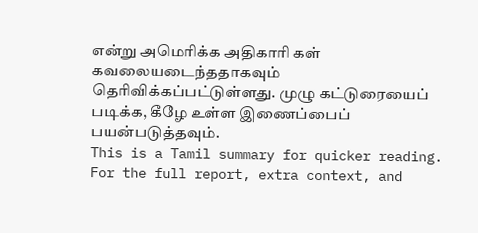என்று அமெரிக்க அதிகாரி கள் கவலையடைந்ததாகவும் தெரிவிக்கப்பட்டுள்ளது. முழு கட்டுரையைப் படிக்க, கீழே உள்ள இணைப்பைப் பயன்படுத்தவும்.
This is a Tamil summary for quicker reading. For the full report, extra context, and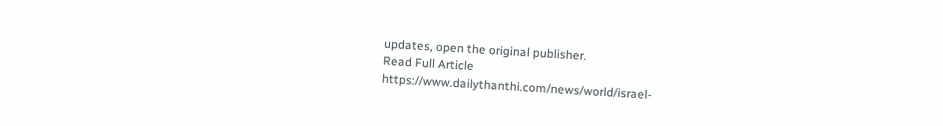updates, open the original publisher.
Read Full Article
https://www.dailythanthi.com/news/world/israel-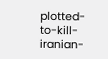plotted-to-kill-iranian-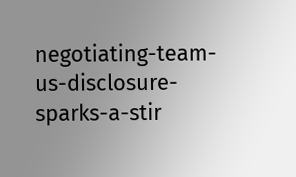negotiating-team-us-disclosure-sparks-a-stir